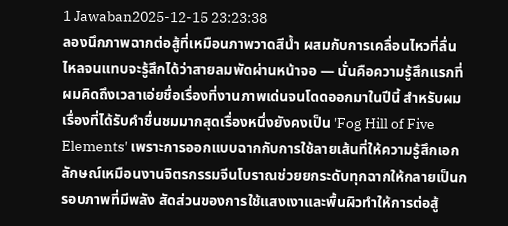1 Jawaban2025-12-15 23:23:38
ลองนึกภาพฉากต่อสู้ที่เหมือนภาพวาดสีน้ำ ผสมกับการเคลื่อนไหวที่ลื่นไหลจนแทบจะรู้สึกได้ว่าสายลมพัดผ่านหน้าจอ — นั่นคือความรู้สึกแรกที่ผมคิดถึงเวลาเอ่ยชื่อเรื่องที่งานภาพเด่นจนโดดออกมาในปีนี้ สำหรับผม เรื่องที่ได้รับคำชื่นชมมากสุดเรื่องหนึ่งยังคงเป็น 'Fog Hill of Five Elements' เพราะการออกแบบฉากกับการใช้ลายเส้นที่ให้ความรู้สึกเอกลักษณ์เหมือนงานจิตรกรรมจีนโบราณช่วยยกระดับทุกฉากให้กลายเป็นกรอบภาพที่มีพลัง สัดส่วนของการใช้แสงเงาและพื้นผิวทำให้การต่อสู้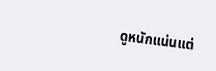ดูหนักแน่นแต่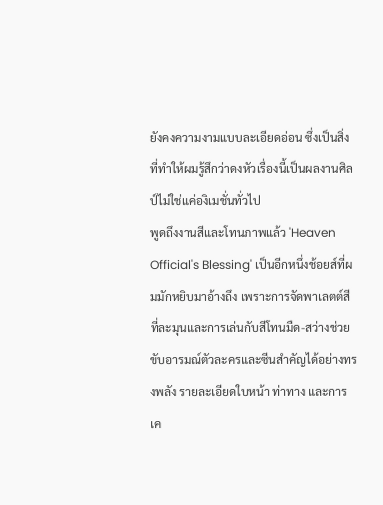ยังคงความงามแบบละเอียดอ่อน ซึ่งเป็นสิ่งที่ทำให้ผมรู้สึกว่าดงหัวเรื่องนี้เป็นผลงานศิลป์ไม่ใช่แค่องิเมชั่นทั่วไป
พูดถึงงานสีและโทนภาพแล้ว 'Heaven Official's Blessing' เป็นอีกหนึ่งช้อยส์ที่ผมมักหยิบมาอ้างถึง เพราะการจัดพาเลตต์สีที่ละมุนและการเล่นกับสีโทนมืด-สว่างช่วยขับอารมณ์ตัวละครและซีนสำคัญได้อย่างทรงพลัง รายละเอียดใบหน้า ท่าทาง และการเค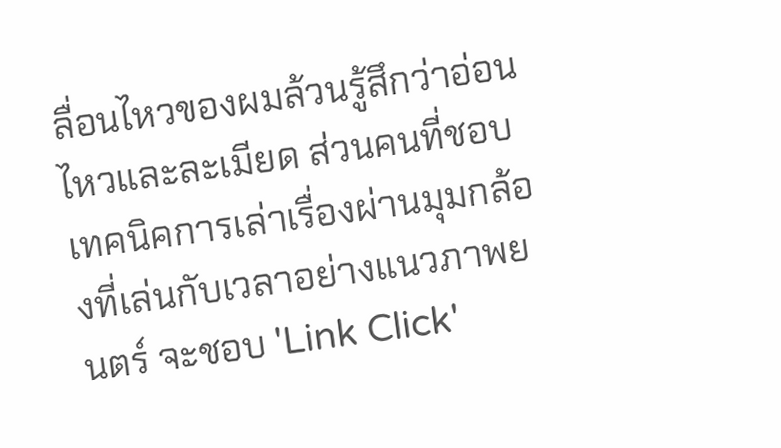ลื่อนไหวของผมล้วนรู้สึกว่าอ่อนไหวและละเมียด ส่วนคนที่ชอบเทคนิคการเล่าเรื่องผ่านมุมกล้องที่เล่นกับเวลาอย่างแนวภาพยนตร์ จะชอบ 'Link Click'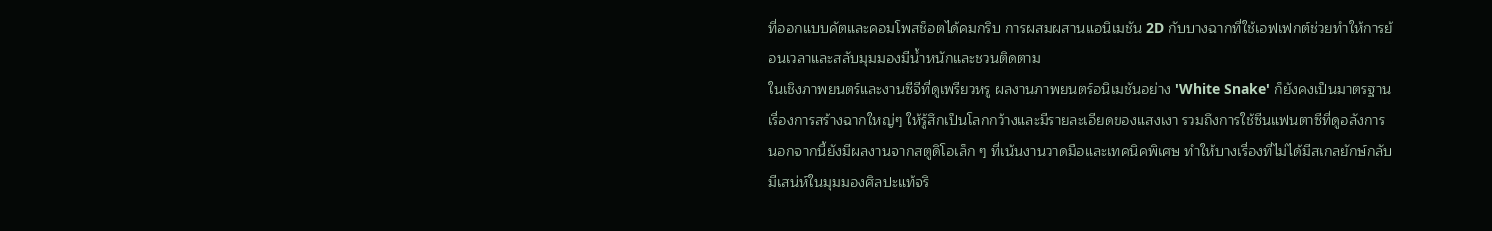ที่ออกแบบคัตและคอมโพสช็อตได้คมกริบ การผสมผสานแอนิเมชัน 2D กับบางฉากที่ใช้เอฟเฟกต์ช่วยทำให้การย้อนเวลาและสลับมุมมองมีน้ำหนักและชวนติดตาม
ในเชิงภาพยนตร์และงานซีจีที่ดูเพรียวหรู ผลงานภาพยนตร์อนิเมชันอย่าง 'White Snake' ก็ยังคงเป็นมาตรฐานเรื่องการสร้างฉากใหญ่ๆ ให้รู้สึกเป็นโลกกว้างและมีรายละเอียดของแสงเงา รวมถึงการใช้ซีนแฟนตาซีที่ดูอลังการ นอกจากนี้ยังมีผลงานจากสตูดิโอเล็ก ๆ ที่เน้นงานวาดมือและเทคนิคพิเศษ ทำให้บางเรื่องที่ไม่ได้มีสเกลยักษ์กลับมีเสน่ห์ในมุมมองศิลปะแท้จริ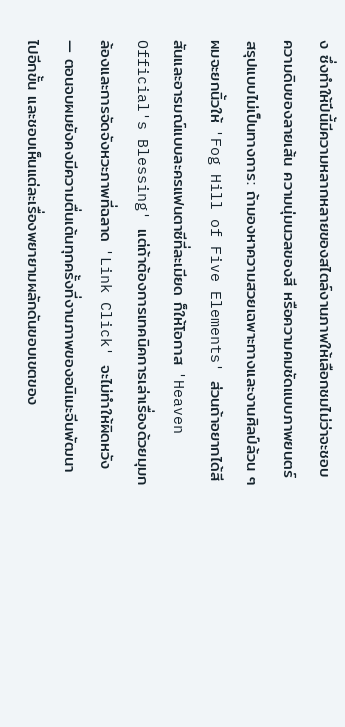ง ซึ่งทำให้ปีนี้มีความหลากหลายของสไตล์งานภาพให้เลือกชมไม่ว่าจะชอบความดิบของลายเส้น ความนุ่มนวลของสี หรือความคมชัดแบบภาพยนตร์
สรุปแบบไม่เป็นทางการ: ถ้ามองหาความสวยเฉพาะทางและงานศิลป์ล้วน ๆ ผมจะยกนิ้วให้ 'Fog Hill of Five Elements' ส่วนถ้าอยากได้สีสันและอารมณ์แบบละครแฟนตาซีที่ละเมียด ก็ให้โอกาส 'Heaven Official's Blessing' แต่ถ้าต้องการเทคนิคการเล่าเรื่องด้วยมุมกล้องและการจัดจังหวะภาพที่ฉลาด 'Link Click' จะไม่ทำให้ผิดหวัง — ตอนจบผมยังคงมีความตื่นเต้นทุกครั้งที่งานภาพของอนิเมะจีนพัฒนาไปอีกขั้น และชอบเห็นแต่ละเรื่องพยายามผลักดันขอบเขตของ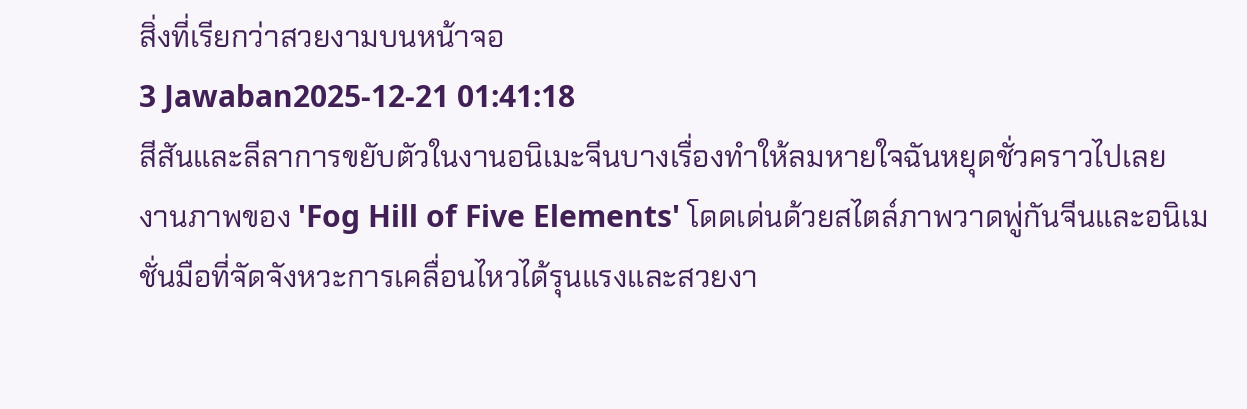สิ่งที่เรียกว่าสวยงามบนหน้าจอ
3 Jawaban2025-12-21 01:41:18
สีสันและลีลาการขยับตัวในงานอนิเมะจีนบางเรื่องทำให้ลมหายใจฉันหยุดชั่วคราวไปเลย
งานภาพของ 'Fog Hill of Five Elements' โดดเด่นด้วยสไตล์ภาพวาดพู่กันจีนและอนิเมชั่นมือที่จัดจังหวะการเคลื่อนไหวได้รุนแรงและสวยงา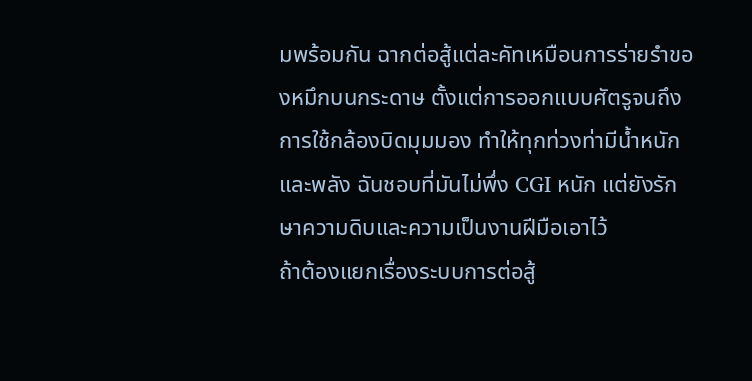มพร้อมกัน ฉากต่อสู้แต่ละคัทเหมือนการร่ายรำของหมึกบนกระดาษ ตั้งแต่การออกแบบศัตรูจนถึงการใช้กล้องบิดมุมมอง ทำให้ทุกท่วงท่ามีน้ำหนักและพลัง ฉันชอบที่มันไม่พึ่ง CGI หนัก แต่ยังรักษาความดิบและความเป็นงานฝีมือเอาไว้
ถ้าต้องแยกเรื่องระบบการต่อสู้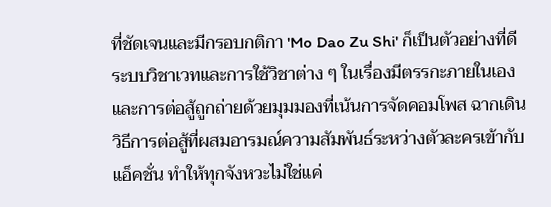ที่ชัดเจนและมีกรอบกติกา 'Mo Dao Zu Shi' ก็เป็นตัวอย่างที่ดี ระบบวิชาเวทและการใช้วิชาต่าง ๆ ในเรื่องมีตรรกะภายในเอง และการต่อสู้ถูกถ่ายด้วยมุมมองที่เน้นการจัดคอมโพส ฉากเดินวิธีการต่อสู้ที่ผสมอารมณ์ความสัมพันธ์ระหว่างตัวละครเข้ากับแอ็คชั่น ทำให้ทุกจังหวะไม่ใช่แค่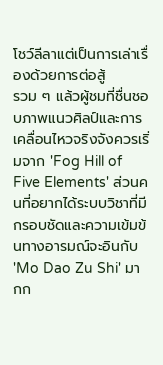โชว์ลีลาแต่เป็นการเล่าเรื่องด้วยการต่อสู้
รวม ๆ แล้วผู้ชมที่ชื่นชอบภาพแนวศิลป์และการเคลื่อนไหวจริงจังควรเริ่มจาก 'Fog Hill of Five Elements' ส่วนคนที่อยากได้ระบบวิชาที่มีกรอบชัดและความเข้มข้นทางอารมณ์จะอินกับ 'Mo Dao Zu Shi' มากก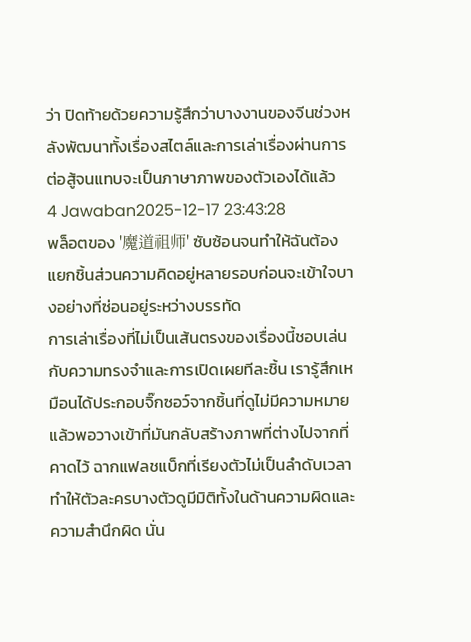ว่า ปิดท้ายด้วยความรู้สึกว่าบางงานของจีนช่วงหลังพัฒนาทั้งเรื่องสไตล์และการเล่าเรื่องผ่านการต่อสู้จนแทบจะเป็นภาษาภาพของตัวเองได้แล้ว
4 Jawaban2025-12-17 23:43:28
พล็อตของ '魔道祖师' ซับซ้อนจนทำให้ฉันต้องแยกชิ้นส่วนความคิดอยู่หลายรอบก่อนจะเข้าใจบางอย่างที่ซ่อนอยู่ระหว่างบรรทัด
การเล่าเรื่องที่ไม่เป็นเส้นตรงของเรื่องนี้ชอบเล่นกับความทรงจำและการเปิดเผยทีละชิ้น เรารู้สึกเหมือนได้ประกอบจิ๊กซอว์จากชิ้นที่ดูไม่มีความหมาย แล้วพอวางเข้าที่มันกลับสร้างภาพที่ต่างไปจากที่คาดไว้ ฉากแฟลชแบ็กที่เรียงตัวไม่เป็นลำดับเวลา ทำให้ตัวละครบางตัวดูมีมิติทั้งในด้านความผิดและความสำนึกผิด นั่น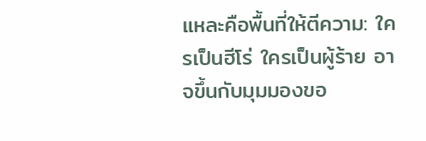แหละคือพื้นที่ให้ตีความ: ใครเป็นฮีโร่ ใครเป็นผู้ร้าย อาจขึ้นกับมุมมองขอ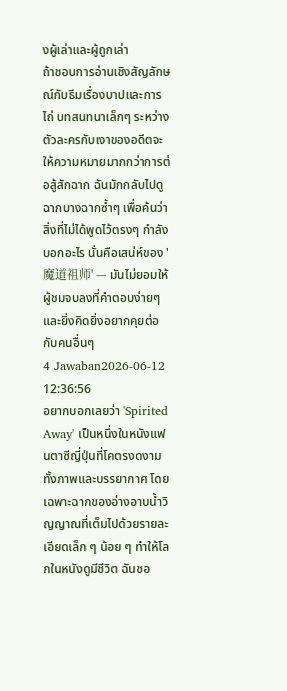งผู้เล่าและผู้ถูกเล่า
ถ้าชอบการอ่านเชิงสัญลักษณ์กับธีมเรื่องบาปและการไถ่ บทสนทนาเล็กๆ ระหว่างตัวละครกับเงาของอดีตจะให้ความหมายมากกว่าการต่อสู้สักฉาก ฉันมักกลับไปดูฉากบางฉากซ้ำๆ เพื่อค้นว่าสิ่งที่ไม่ได้พูดไว้ตรงๆ กำลังบอกอะไร นั่นคือเสน่ห์ของ '魔道祖师' — มันไม่ยอมให้ผู้ชมจบลงที่คำตอบง่ายๆ และยิ่งคิดยิ่งอยากคุยต่อกับคนอื่นๆ
4 Jawaban2026-06-12 12:36:56
อยากบอกเลยว่า 'Spirited Away' เป็นหนึ่งในหนังแฟนตาซีญี่ปุ่นที่โคตรงดงามทั้งภาพและบรรยากาศ โดยเฉพาะฉากของอ่างอาบน้ำวิญญาณที่เต็มไปด้วยรายละเอียดเล็ก ๆ น้อย ๆ ทำให้โลกในหนังดูมีชีวิต ฉันชอ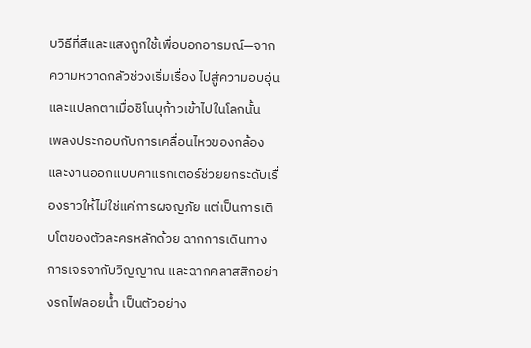บวิธีที่สีและแสงถูกใช้เพื่อบอกอารมณ์—จากความหวาดกลัวช่วงเริ่มเรื่อง ไปสู่ความอบอุ่นและแปลกตาเมื่อชิโนบุก้าวเข้าไปในโลกนั้น
เพลงประกอบกับการเคลื่อนไหวของกล้องและงานออกแบบคาแรกเตอร์ช่วยยกระดับเรื่องราวให้ไม่ใช่แค่การผจญภัย แต่เป็นการเติบโตของตัวละครหลักด้วย ฉากการเดินทาง การเจรจากับวิญญาณ และฉากคลาสสิกอย่างรถไฟลอยน้ำ เป็นตัวอย่าง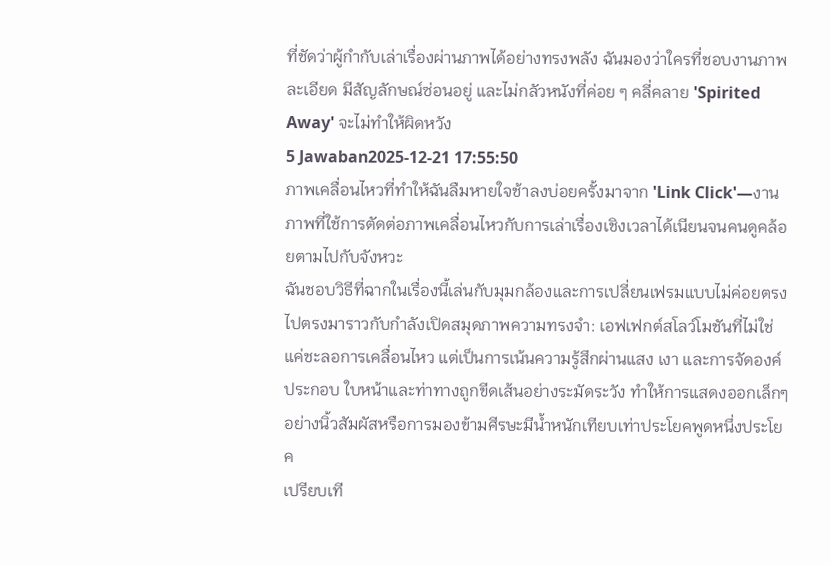ที่ชัดว่าผู้กำกับเล่าเรื่องผ่านภาพได้อย่างทรงพลัง ฉันมองว่าใครที่ชอบงานภาพละเอียด มีสัญลักษณ์ซ่อนอยู่ และไม่กลัวหนังที่ค่อย ๆ คลี่คลาย 'Spirited Away' จะไม่ทำให้ผิดหวัง
5 Jawaban2025-12-21 17:55:50
ภาพเคลื่อนไหวที่ทำให้ฉันลืมหายใจช้าลงบ่อยครั้งมาจาก 'Link Click'—งานภาพที่ใช้การตัดต่อภาพเคลื่อนไหวกับการเล่าเรื่องเชิงเวลาได้เนียนจนคนดูคล้อยตามไปกับจังหวะ
ฉันชอบวิธีที่ฉากในเรื่องนี้เล่นกับมุมกล้องและการเปลี่ยนเฟรมแบบไม่ค่อยตรงไปตรงมาราวกับกำลังเปิดสมุดภาพความทรงจำ: เอฟเฟกต์สโลว์โมชันที่ไม่ใช่แค่ชะลอการเคลื่อนไหว แต่เป็นการเน้นความรู้สึกผ่านแสง เงา และการจัดองค์ประกอบ ใบหน้าและท่าทางถูกขีดเส้นอย่างระมัดระวัง ทำให้การแสดงออกเล็กๆ อย่างนิ้วสัมผัสหรือการมองข้ามศีรษะมีน้ำหนักเทียบเท่าประโยคพูดหนึ่งประโยค
เปรียบเที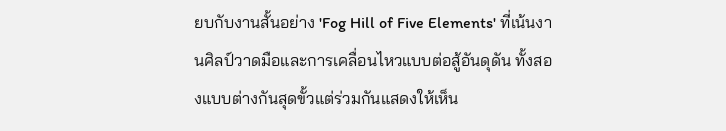ยบกับงานสั้นอย่าง 'Fog Hill of Five Elements' ที่เน้นงานศิลป์วาดมือและการเคลื่อนไหวแบบต่อสู้อันดุดัน ทั้งสองแบบต่างกันสุดขั้วแต่ร่วมกันแสดงให้เห็น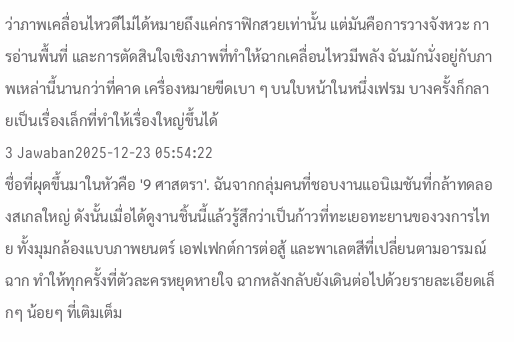ว่าภาพเคลื่อนไหวดีไม่ได้หมายถึงแค่กราฟิกสวยเท่านั้น แต่มันคือการวางจังหวะ การอ่านพื้นที่ และการตัดสินใจเชิงภาพที่ทำให้ฉากเคลื่อนไหวมีพลัง ฉันมักนั่งอยู่กับภาพเหล่านี้นานกว่าที่คาด เครื่องหมายขีดเบา ๆ บนใบหน้าในหนึ่งเฟรม บางครั้งก็กลายเป็นเรื่องเล็กที่ทำให้เรื่องใหญ่ขึ้นได้
3 Jawaban2025-12-23 05:54:22
ชื่อที่ผุดขึ้นมาในหัวคือ '9 ศาสตรา'. ฉันจากกลุ่มคนที่ชอบงานแอนิเมชันที่กล้าทดลองสเกลใหญ่ ดังนั้นเมื่อได้ดูงานชิ้นนี้แล้วรู้สึกว่าเป็นก้าวที่ทะเยอทะยานของวงการไทย ทั้งมุมกล้องแบบภาพยนตร์ เอฟเฟกต์การต่อสู้ และพาเลตสีที่เปลี่ยนตามอารมณ์ฉาก ทำให้ทุกครั้งที่ตัวละครหยุดหายใจ ฉากหลังกลับยังเดินต่อไปด้วยรายละเอียดเล็กๆ น้อยๆ ที่เติมเต็ม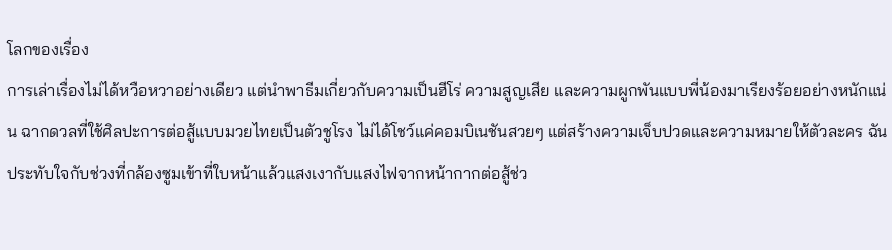โลกของเรื่อง
การเล่าเรื่องไม่ได้หวือหวาอย่างเดียว แต่นำพาธีมเกี่ยวกับความเป็นฮีโร่ ความสูญเสีย และความผูกพันแบบพี่น้องมาเรียงร้อยอย่างหนักแน่น ฉากดวลที่ใช้ศิลปะการต่อสู้แบบมวยไทยเป็นตัวชูโรง ไม่ได้โชว์แค่คอมบิเนชันสวยๆ แต่สร้างความเจ็บปวดและความหมายให้ตัวละคร ฉันประทับใจกับช่วงที่กล้องซูมเข้าที่ใบหน้าแล้วแสงเงากับแสงไฟจากหน้ากากต่อสู้ช่ว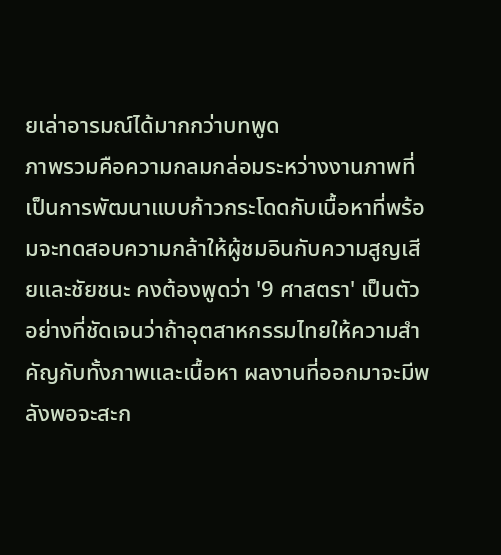ยเล่าอารมณ์ได้มากกว่าบทพูด
ภาพรวมคือความกลมกล่อมระหว่างงานภาพที่เป็นการพัฒนาแบบก้าวกระโดดกับเนื้อหาที่พร้อมจะทดสอบความกล้าให้ผู้ชมอินกับความสูญเสียและชัยชนะ คงต้องพูดว่า '9 ศาสตรา' เป็นตัวอย่างที่ชัดเจนว่าถ้าอุตสาหกรรมไทยให้ความสำคัญกับทั้งภาพและเนื้อหา ผลงานที่ออกมาจะมีพลังพอจะสะก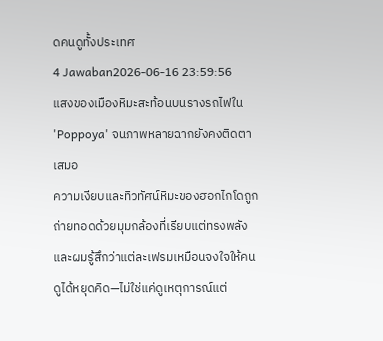ดคนดูทั้งประเทศ
4 Jawaban2026-06-16 23:59:56
แสงของเมืองหิมะสะท้อนบนรางรถไฟใน 'Poppoya' จนภาพหลายฉากยังคงติดตาเสมอ
ความเงียบและทิวทัศน์หิมะของฮอกไกโดถูกถ่ายทอดด้วยมุมกล้องที่เรียบแต่ทรงพลัง และผมรู้สึกว่าแต่ละเฟรมเหมือนจงใจให้คนดูได้หยุดคิด—ไม่ใช่แค่ดูเหตุการณ์แต่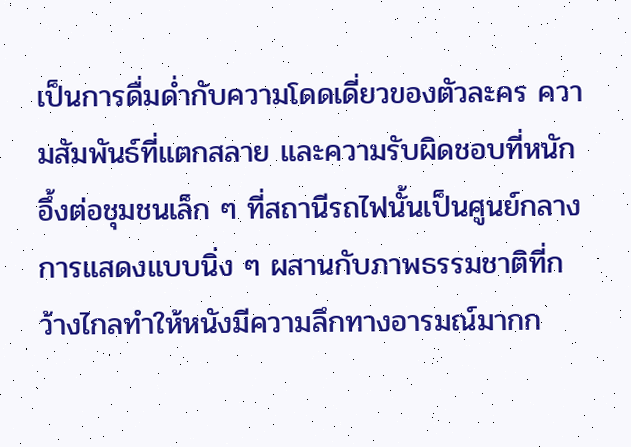เป็นการดื่มด่ำกับความโดดเดี่ยวของตัวละคร ความสัมพันธ์ที่แตกสลาย และความรับผิดชอบที่หนักอึ้งต่อชุมชนเล็ก ๆ ที่สถานีรถไฟนั้นเป็นศูนย์กลาง
การแสดงแบบนิ่ง ๆ ผสานกับภาพธรรมชาติที่กว้างไกลทำให้หนังมีความลึกทางอารมณ์มากก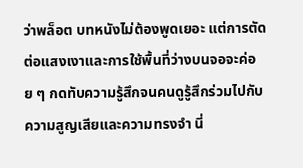ว่าพล็อต บทหนังไม่ต้องพูดเยอะ แต่การตัดต่อแสงเงาและการใช้พื้นที่ว่างบนจอจะค่อย ๆ กดทับความรู้สึกจนคนดูรู้สึกร่วมไปกับความสูญเสียและความทรงจำ นี่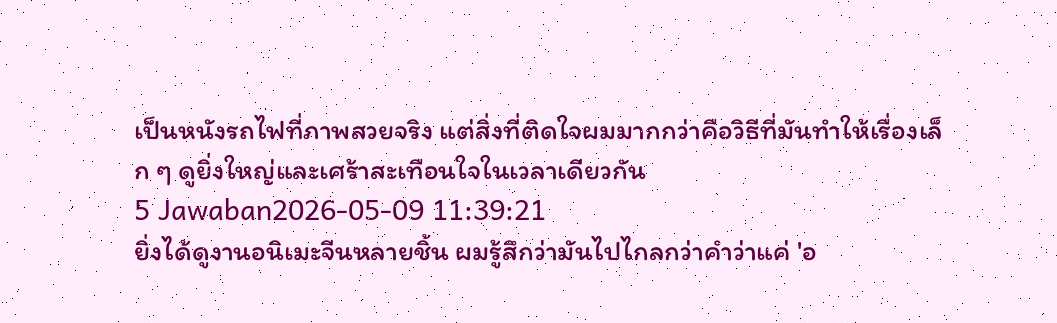เป็นหนังรถไฟที่ภาพสวยจริง แต่สิ่งที่ติดใจผมมากกว่าคือวิธีที่มันทำให้เรื่องเล็ก ๆ ดูยิ่งใหญ่และเศร้าสะเทือนใจในเวลาเดียวกัน
5 Jawaban2026-05-09 11:39:21
ยิ่งได้ดูงานอนิเมะจีนหลายชิ้น ผมรู้สึกว่ามันไปไกลกว่าคำว่าแค่ 'อ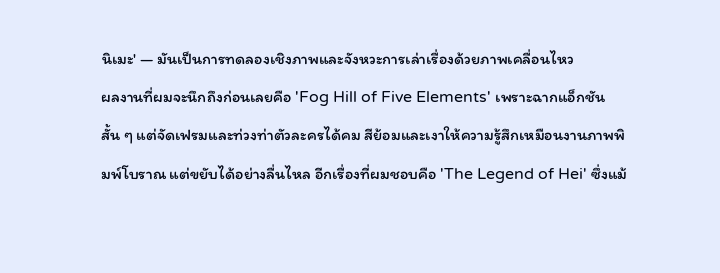นิเมะ' — มันเป็นการทดลองเชิงภาพและจังหวะการเล่าเรื่องด้วยภาพเคลื่อนไหว
ผลงานที่ผมจะนึกถึงก่อนเลยคือ 'Fog Hill of Five Elements' เพราะฉากแอ็กชันสั้น ๆ แต่จัดเฟรมและท่วงท่าตัวละครได้คม สีย้อมและเงาให้ความรู้สึกเหมือนงานภาพพิมพ์โบราณ แต่ขยับได้อย่างลื่นไหล อีกเรื่องที่ผมชอบคือ 'The Legend of Hei' ซึ่งแม้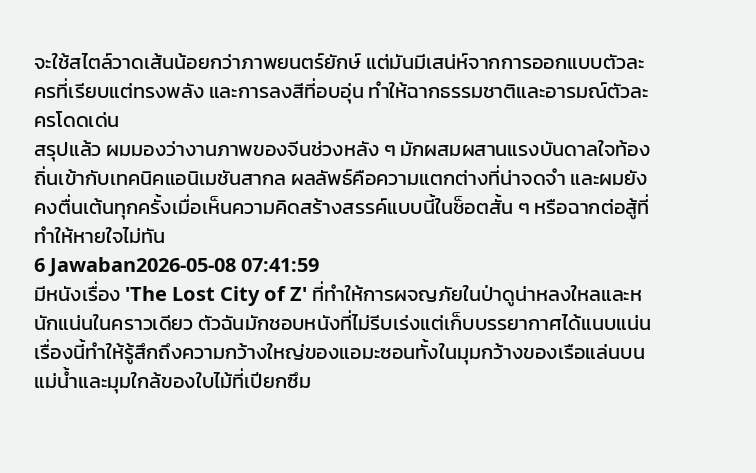จะใช้สไตล์วาดเส้นน้อยกว่าภาพยนตร์ยักษ์ แต่มันมีเสน่ห์จากการออกแบบตัวละครที่เรียบแต่ทรงพลัง และการลงสีที่อบอุ่น ทำให้ฉากธรรมชาติและอารมณ์ตัวละครโดดเด่น
สรุปแล้ว ผมมองว่างานภาพของจีนช่วงหลัง ๆ มักผสมผสานแรงบันดาลใจท้องถิ่นเข้ากับเทคนิคแอนิเมชันสากล ผลลัพธ์คือความแตกต่างที่น่าจดจำ และผมยังคงตื่นเต้นทุกครั้งเมื่อเห็นความคิดสร้างสรรค์แบบนี้ในช็อตสั้น ๆ หรือฉากต่อสู้ที่ทำให้หายใจไม่ทัน
6 Jawaban2026-05-08 07:41:59
มีหนังเรื่อง 'The Lost City of Z' ที่ทำให้การผจญภัยในป่าดูน่าหลงใหลและหนักแน่นในคราวเดียว ตัวฉันมักชอบหนังที่ไม่รีบเร่งแต่เก็บบรรยากาศได้แนบแน่น เรื่องนี้ทำให้รู้สึกถึงความกว้างใหญ่ของแอมะซอนทั้งในมุมกว้างของเรือแล่นบนแม่น้ำและมุมใกล้ของใบไม้ที่เปียกซึม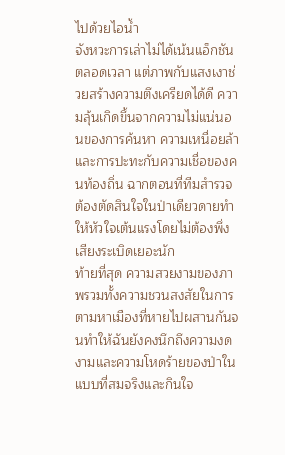ไปด้วยไอน้ำ
จังหวะการเล่าไม่ได้เน้นแอ็กชันตลอดเวลา แต่ภาพกับแสงเงาช่วยสร้างความตึงเครียดได้ดี ความลุ้นเกิดขึ้นจากความไม่แน่นอนของการค้นหา ความเหนื่อยล้า และการปะทะกับความเชื่อของคนท้องถิ่น ฉากตอนที่ทีมสำรวจต้องตัดสินใจในป่าเดียวดายทำให้หัวใจเต้นแรงโดยไม่ต้องพึ่งเสียงระเบิดเยอะนัก
ท้ายที่สุด ความสวยงามของภาพรวมทั้งความชวนสงสัยในการตามหาเมืองที่หายไปผสานกันจนทำให้ฉันยังคงนึกถึงความงดงามและความโหดร้ายของป่าในแบบที่สมจริงและกินใจ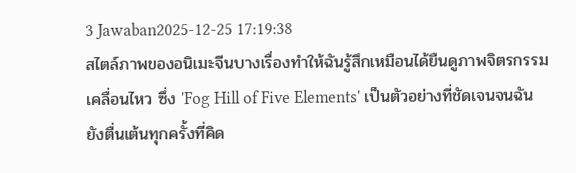3 Jawaban2025-12-25 17:19:38
สไตล์ภาพของอนิเมะจีนบางเรื่องทำให้ฉันรู้สึกเหมือนได้ยืนดูภาพจิตรกรรมเคลื่อนไหว ซึ่ง 'Fog Hill of Five Elements' เป็นตัวอย่างที่ชัดเจนจนฉันยังตื่นเต้นทุกครั้งที่คิด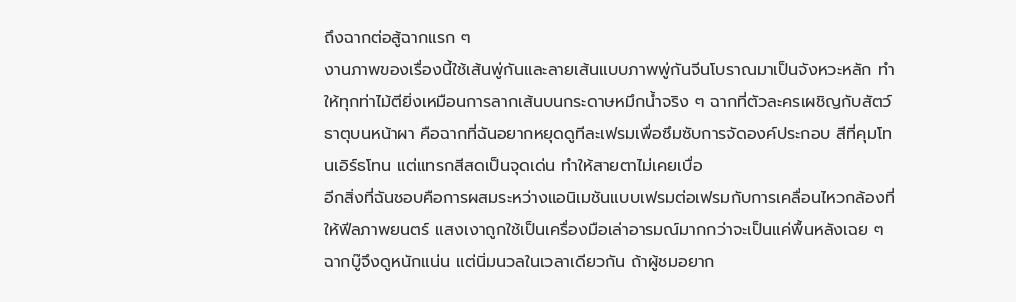ถึงฉากต่อสู้ฉากแรก ๆ
งานภาพของเรื่องนี้ใช้เส้นพู่กันและลายเส้นแบบภาพพู่กันจีนโบราณมาเป็นจังหวะหลัก ทำให้ทุกท่าไม้ตียิ่งเหมือนการลากเส้นบนกระดาษหมึกน้ำจริง ๆ ฉากที่ตัวละครเผชิญกับสัตว์ธาตุบนหน้าผา คือฉากที่ฉันอยากหยุดดูทีละเฟรมเพื่อซึมซับการจัดองค์ประกอบ สีที่คุมโทนเอิร์ธโทน แต่แทรกสีสดเป็นจุดเด่น ทำให้สายตาไม่เคยเบื่อ
อีกสิ่งที่ฉันชอบคือการผสมระหว่างแอนิเมชันแบบเฟรมต่อเฟรมกับการเคลื่อนไหวกล้องที่ให้ฟีลภาพยนตร์ แสงเงาถูกใช้เป็นเครื่องมือเล่าอารมณ์มากกว่าจะเป็นแค่พื้นหลังเฉย ๆ ฉากบู๊จึงดูหนักแน่น แต่นิ่มนวลในเวลาเดียวกัน ถ้าผู้ชมอยาก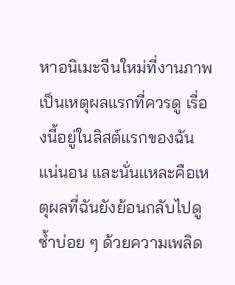หาอนิเมะจีนใหม่ที่งานภาพเป็นเหตุผลแรกที่ควรดู เรื่องนี้อยู่ในลิสต์แรกของฉันแน่นอน และนั่นแหละคือเหตุผลที่ฉันยังย้อนกลับไปดูซ้ำบ่อย ๆ ด้วยความเพลิด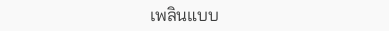เพลินแบบ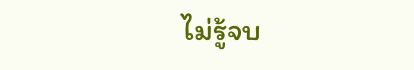ไม่รู้จบ